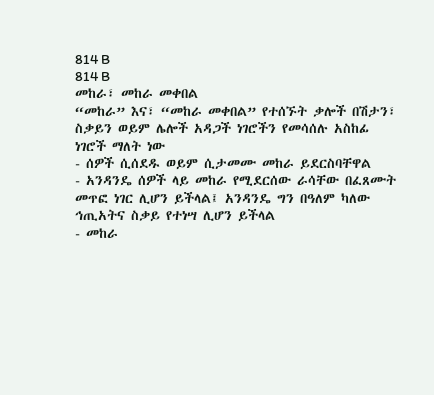814 B
814 B
መከራ፣ መከራ መቀበል
“መከራ” እና፣ “መከራ መቀበል” የተሰኙት ቃሎች በሽታን፣ ስቃይን ወይም ሌሎች አዳጋች ነገሮችን የመሳሰሉ አስከፊ ነገሮች ማለት ነው
- ሰዎች ሲሰደዱ ወይም ሲታመሙ መከራ ይደርስባቸዋል
- አንዳንዴ ሰዎች ላይ መከራ የሚደርሰው ራሳቸው በፈጸሙት መጥፎ ነገር ሊሆን ይችላል፤ አንዳንዴ ግን በዓለም ካለው ኅጢአትና ስቃይ የተነሣ ሊሆን ይችላል
- መከራ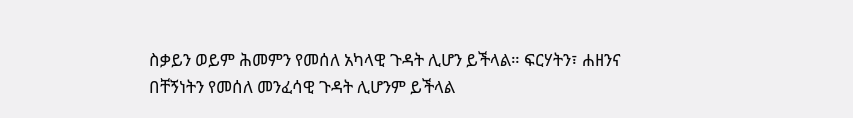ስቃይን ወይም ሕመምን የመሰለ አካላዊ ጉዳት ሊሆን ይችላል። ፍርሃትን፣ ሐዘንና በቸኝነትን የመሰለ መንፈሳዊ ጉዳት ሊሆንም ይችላል